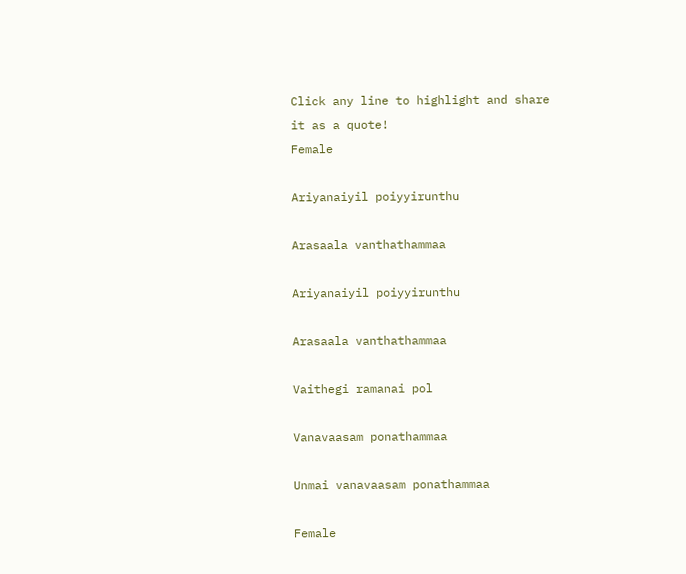Click any line to highlight and share it as a quote!
Female

Ariyanaiyil poiyyirunthu

Arasaala vanthathammaa

Ariyanaiyil poiyyirunthu

Arasaala vanthathammaa

Vaithegi ramanai pol

Vanavaasam ponathammaa

Unmai vanavaasam ponathammaa

Female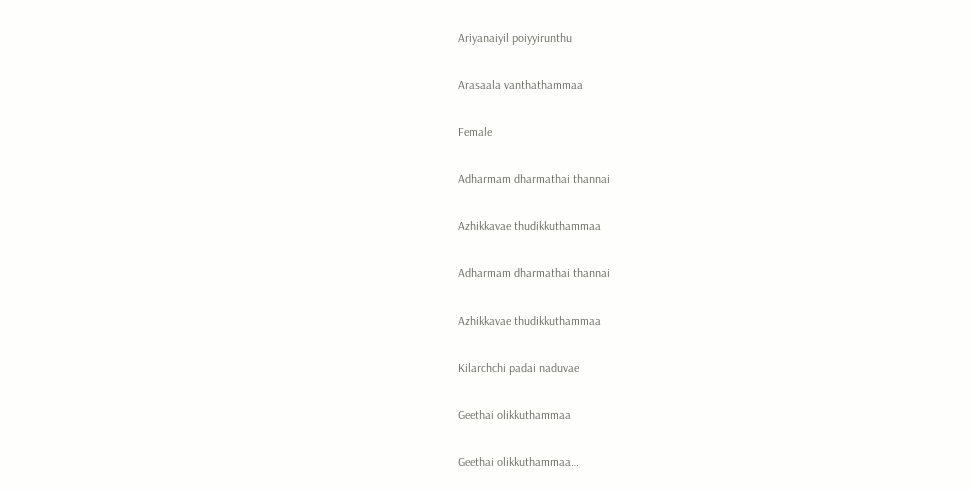Ariyanaiyil poiyyirunthu

Arasaala vanthathammaa

Female

Adharmam dharmathai thannai

Azhikkavae thudikkuthammaa

Adharmam dharmathai thannai

Azhikkavae thudikkuthammaa

Kilarchchi padai naduvae

Geethai olikkuthammaa

Geethai olikkuthammaa…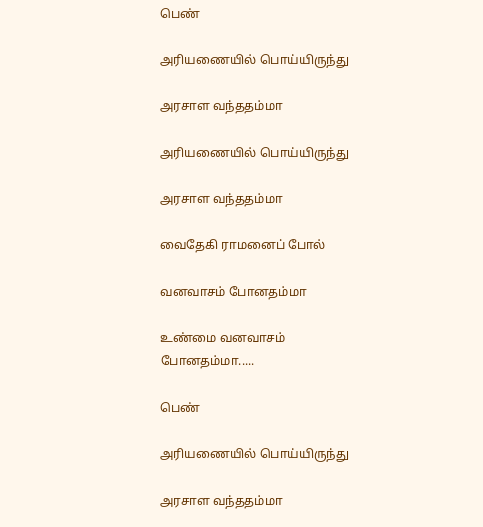பெண்

அரியணையில் பொய்யிருந்து

அரசாள வந்ததம்மா

அரியணையில் பொய்யிருந்து

அரசாள வந்ததம்மா

வைதேகி ராமனைப் போல்

வனவாசம் போனதம்மா

உண்மை வனவாசம் போனதம்மா.....

பெண்

அரியணையில் பொய்யிருந்து

அரசாள வந்ததம்மா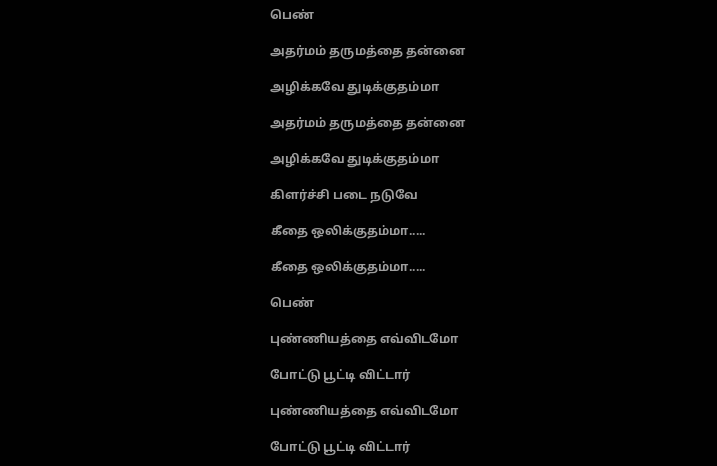பெண்

அதர்மம் தருமத்தை தன்னை

அழிக்கவே துடிக்குதம்மா

அதர்மம் தருமத்தை தன்னை

அழிக்கவே துடிக்குதம்மா

கிளர்ச்சி படை நடுவே

கீதை ஒலிக்குதம்மா.....

கீதை ஒலிக்குதம்மா.....

பெண்

புண்ணியத்தை எவ்விடமோ

போட்டு பூட்டி விட்டார்

புண்ணியத்தை எவ்விடமோ

போட்டு பூட்டி விட்டார்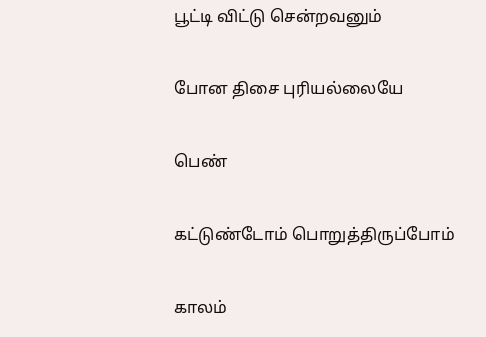பூட்டி விட்டு சென்றவனும்

போன திசை புரியல்லையே

பெண்

கட்டுண்டோம் பொறுத்திருப்போம்

காலம்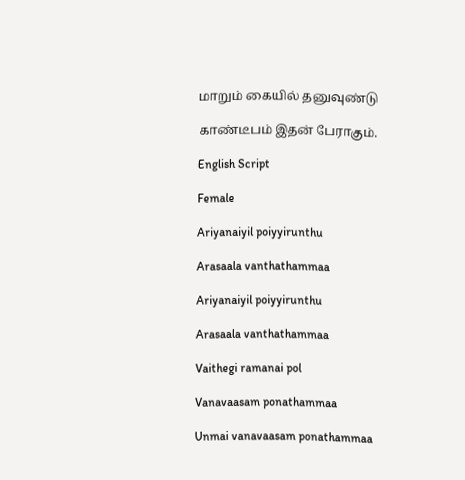மாறும் கையில் தனுவுண்டு

காண்டீபம் இதன் பேராகும்.

English Script

Female

Ariyanaiyil poiyyirunthu

Arasaala vanthathammaa

Ariyanaiyil poiyyirunthu

Arasaala vanthathammaa

Vaithegi ramanai pol

Vanavaasam ponathammaa

Unmai vanavaasam ponathammaa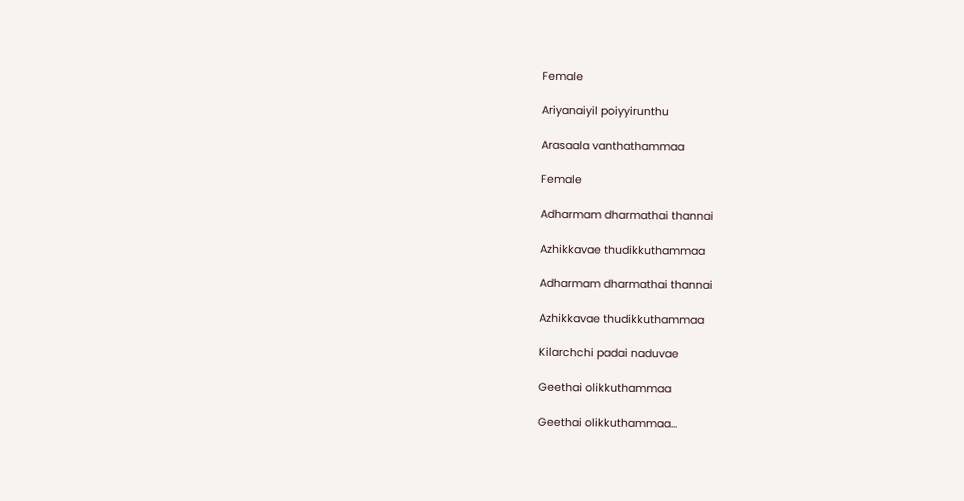Female

Ariyanaiyil poiyyirunthu

Arasaala vanthathammaa

Female

Adharmam dharmathai thannai

Azhikkavae thudikkuthammaa

Adharmam dharmathai thannai

Azhikkavae thudikkuthammaa

Kilarchchi padai naduvae

Geethai olikkuthammaa

Geethai olikkuthammaa…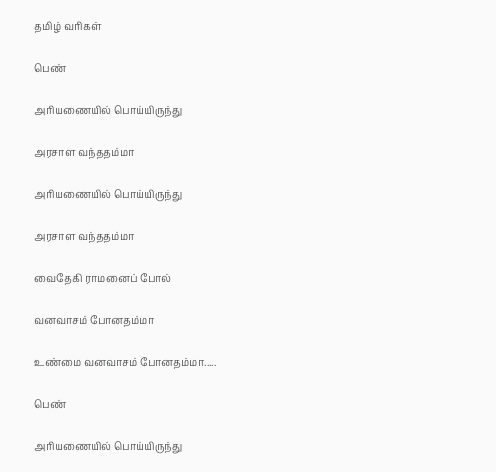தமிழ் வரிகள்

பெண்

அரியணையில் பொய்யிருந்து

அரசாள வந்ததம்மா

அரியணையில் பொய்யிருந்து

அரசாள வந்ததம்மா

வைதேகி ராமனைப் போல்

வனவாசம் போனதம்மா

உண்மை வனவாசம் போனதம்மா.....

பெண்

அரியணையில் பொய்யிருந்து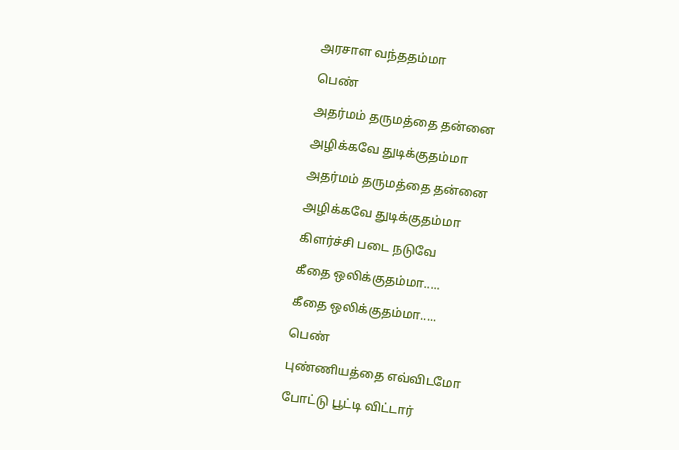அரசாள வந்ததம்மா

பெண்

அதர்மம் தருமத்தை தன்னை

அழிக்கவே துடிக்குதம்மா

அதர்மம் தருமத்தை தன்னை

அழிக்கவே துடிக்குதம்மா

கிளர்ச்சி படை நடுவே

கீதை ஒலிக்குதம்மா.....

கீதை ஒலிக்குதம்மா.....

பெண்

புண்ணியத்தை எவ்விடமோ

போட்டு பூட்டி விட்டார்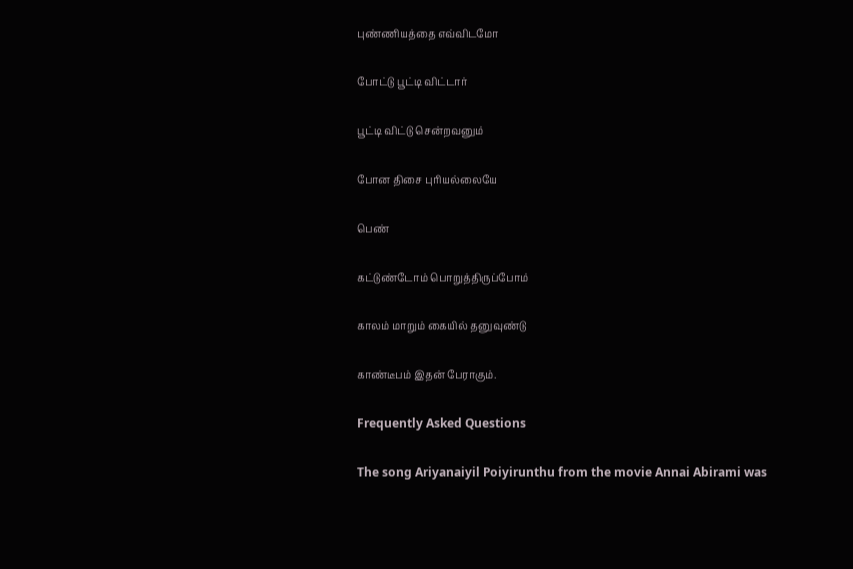புண்ணியத்தை எவ்விடமோ

போட்டு பூட்டி விட்டார்

பூட்டி விட்டு சென்றவனும்

போன திசை புரியல்லையே

பெண்

கட்டுண்டோம் பொறுத்திருப்போம்

காலம் மாறும் கையில் தனுவுண்டு

காண்டீபம் இதன் பேராகும்.

Frequently Asked Questions

The song Ariyanaiyil Poiyirunthu from the movie Annai Abirami was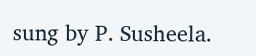sung by P. Susheela.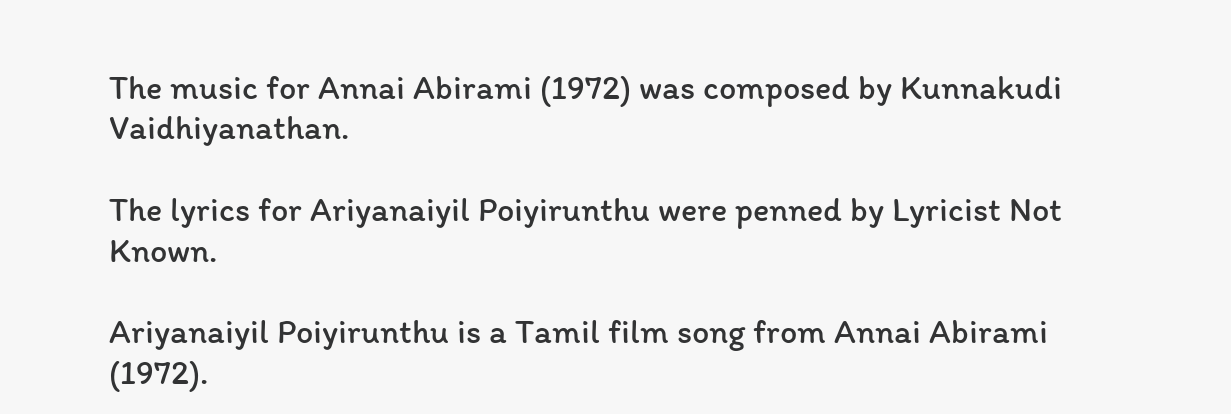The music for Annai Abirami (1972) was composed by Kunnakudi Vaidhiyanathan.

The lyrics for Ariyanaiyil Poiyirunthu were penned by Lyricist Not Known.

Ariyanaiyil Poiyirunthu is a Tamil film song from Annai Abirami (1972).